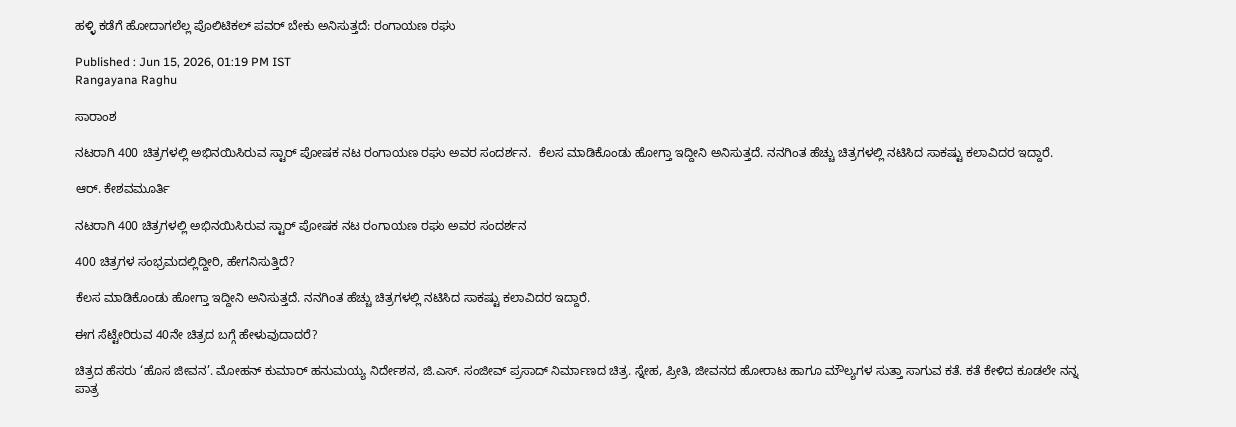ಹಳ್ಳಿ ಕಡೆಗೆ ಹೋದಾಗಲೆಲ್ಲ ಪೊಲಿಟಿಕಲ್‌ ಪವರ್‌ ಬೇಕು ಅನಿಸುತ್ತದೆ: ರಂಗಾಯಣ ರಘು

Published : Jun 15, 2026, 01:19 PM IST
Rangayana Raghu

ಸಾರಾಂಶ

ನಟರಾಗಿ 400 ಚಿತ್ರಗಳಲ್ಲಿ ಅಭಿನಯಿಸಿರುವ ಸ್ಟಾರ್ ಪೋಷಕ ನಟ ರಂಗಾಯಣ ರಘು ಅವರ ಸಂದರ್ಶನ.  ಕೆಲಸ ಮಾಡಿಕೊಂಡು ಹೋಗ್ತಾ ಇದ್ದೀನಿ ಅನಿಸುತ್ತದೆ. ನನಗಿಂತ ಹೆಚ್ಚು ಚಿತ್ರಗಳಲ್ಲಿ ನಟಿಸಿದ ಸಾಕಷ್ಟು ಕಲಾವಿದರ ಇದ್ದಾರೆ.

ಆರ್. ಕೇಶವಮೂರ್ತಿ

ನಟರಾಗಿ 400 ಚಿತ್ರಗಳಲ್ಲಿ ಅಭಿನಯಿಸಿರುವ ಸ್ಟಾರ್ ಪೋಷಕ ನಟ ರಂಗಾಯಣ ರಘು ಅವರ ಸಂದರ್ಶನ

400 ಚಿತ್ರಗಳ ಸಂಭ್ರಮದಲ್ಲಿದ್ದೀರಿ, ಹೇಗನಿಸುತ್ತಿದೆ?

ಕೆಲಸ ಮಾಡಿಕೊಂಡು ಹೋಗ್ತಾ ಇದ್ದೀನಿ ಅನಿಸುತ್ತದೆ. ನನಗಿಂತ ಹೆಚ್ಚು ಚಿತ್ರಗಳಲ್ಲಿ ನಟಿಸಿದ ಸಾಕಷ್ಟು ಕಲಾವಿದರ ಇದ್ದಾರೆ.

ಈಗ ಸೆಟ್ಟೇರಿರುವ 40ನೇ ಚಿತ್ರದ ಬಗ್ಗೆ ಹೇಳುವುದಾದರೆ?

ಚಿತ್ರದ ಹೆಸರು ‘ಹೊಸ ಜೀವನ’. ಮೋಹನ್‌ ಕುಮಾರ್‌ ಹನುಮಯ್ಯ ನಿರ್ದೇಶನ, ಜಿ.ಎಸ್‌. ಸಂಜೀವ್‌ ಪ್ರಸಾದ್‌ ನಿರ್ಮಾಣದ ಚಿತ್ರ. ಸ್ನೇಹ, ಪ್ರೀತಿ, ಜೀವನದ ಹೋರಾಟ ಹಾಗೂ ಮೌಲ್ಯಗಳ ಸುತ್ತಾ ಸಾಗುವ ಕತೆ. ಕತೆ ಕೇಳಿದ ಕೂಡಲೇ ನನ್ನ ಪಾತ್ರ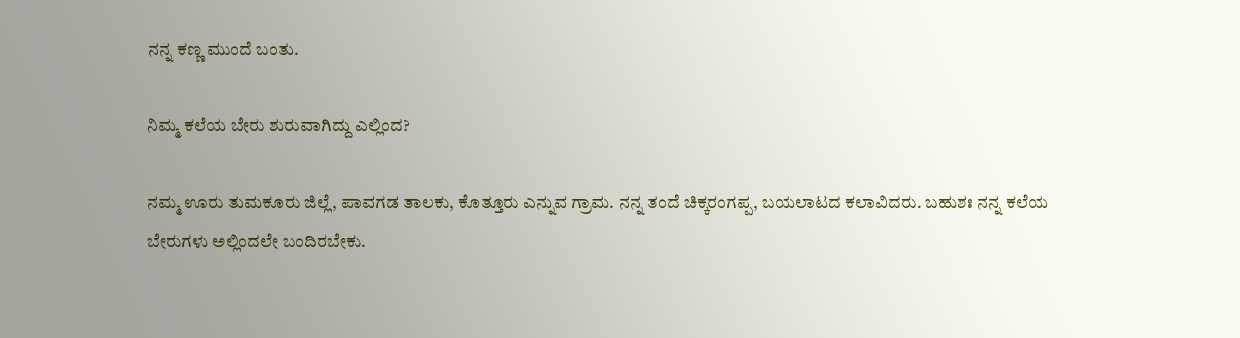ನನ್ನ ಕಣ್ಣ ಮುಂದೆ ಬಂತು.

ನಿಮ್ಮ ಕಲೆಯ ಬೇರು ಶುರುವಾಗಿದ್ದು ಎಲ್ಲಿಂದ?

ನಮ್ಮ ಊರು ತುಮಕೂರು ಜಿಲ್ಲೆ, ಪಾವಗಡ ತಾಲಕು, ಕೊತ್ತೂರು ಎನ್ನುವ ಗ್ರಾಮ. ನನ್ನ ತಂದೆ ಚಿಕ್ಕರಂಗಪ್ಪ, ಬಯಲಾಟದ ಕಲಾವಿದರು. ಬಹುಶಃ ನನ್ನ ಕಲೆಯ ಬೇರುಗಳು ಅಲ್ಲಿಂದಲೇ ಬಂದಿರಬೇಕು.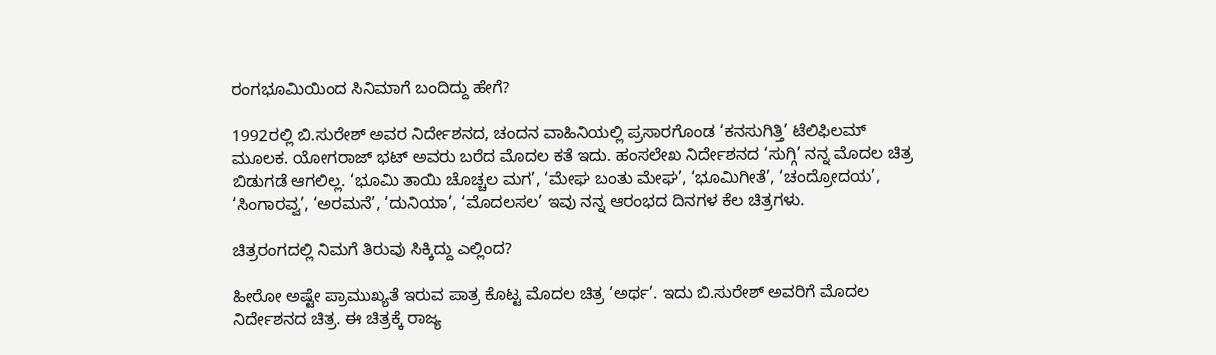ರಂಗಭೂಮಿಯಿಂದ ಸಿನಿಮಾಗೆ ಬಂದಿದ್ದು ಹೇಗೆ?

1992ರಲ್ಲಿ ಬಿ.ಸುರೇಶ್‌ ಅವರ ನಿರ್ದೇಶನದ, ಚಂದನ ವಾಹಿನಿಯಲ್ಲಿ ಪ್ರಸಾರಗೊಂಡ ‘ಕನಸುಗಿತ್ತಿ’ ಟೆಲಿಫಿಲಮ್‌ ಮೂಲಕ. ಯೋಗರಾಜ್‌ ಭಟ್‌ ಅವರು ಬರೆದ ಮೊದಲ ಕತೆ ಇದು. ಹಂಸಲೇಖ ನಿರ್ದೇಶನದ ‘ಸುಗ್ಗಿ’ ನನ್ನ ಮೊದಲ ಚಿತ್ರ ಬಿಡುಗಡೆ ಆಗಲಿಲ್ಲ. ‘ಭೂಮಿ ತಾಯಿ ಚೊಚ್ಚಲ ಮಗ’, ‘ಮೇಘ ಬಂತು ಮೇಘ’, ‘ಭೂಮಿಗೀತೆ’, ‘ಚಂದ್ರೋದಯ’, ‘ಸಿಂಗಾರವ್ವ’, ‘ಅರಮನೆ’, ‘ದುನಿಯಾ’, ‘ಮೊದಲಸಲ’ ಇವು ನನ್ನ ಆರಂಭದ ದಿನಗಳ ಕೆಲ ಚಿತ್ರಗಳು.

ಚಿತ್ರರಂಗದಲ್ಲಿ ನಿಮಗೆ ತಿರುವು ಸಿಕ್ಕಿದ್ದು ಎಲ್ಲಿಂದ?

ಹೀರೋ ಅಷ್ಟೇ ಪ್ರಾಮುಖ್ಯತೆ ಇರುವ ಪಾತ್ರ ಕೊಟ್ಟ ಮೊದಲ ಚಿತ್ರ ‘ಅರ್ಥ’. ಇದು ಬಿ.ಸುರೇಶ್‌ ಅವರಿಗೆ ಮೊದಲ ನಿರ್ದೇಶನದ ಚಿತ್ರ. ಈ ಚಿತ್ರಕ್ಕೆ ರಾಜ್ಯ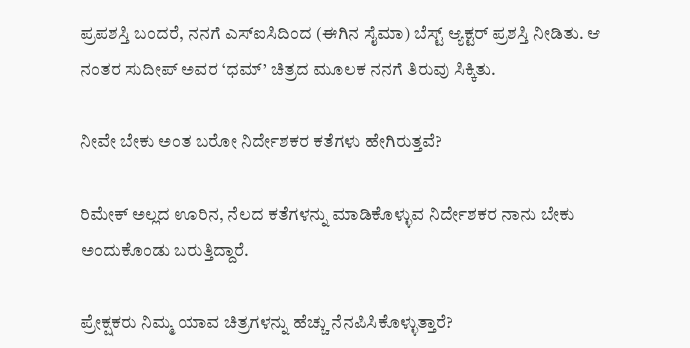ಪ್ರಪಶಸ್ತಿ ಬಂದರೆ, ನನಗೆ ಎಸ್‌ಐಸಿದಿಂದ (ಈಗಿನ ಸೈಮಾ) ಬೆಸ್ಟ್‌ ಆ್ಯಕ್ಟರ್‌ ಪ್ರಶಸ್ತಿ ನೀಡಿತು. ಆ ನಂತರ ಸುದೀಪ್‌ ಅವರ ‘ಧಮ್‌’ ಚಿತ್ರದ ಮೂಲಕ ನನಗೆ ತಿರುವು ಸಿಕ್ಕಿತು.

ನೀವೇ ಬೇಕು ಅಂತ ಬರೋ ನಿರ್ದೇಶಕರ ಕತೆಗಳು ಹೇಗಿರುತ್ತವೆ?

ರಿಮೇಕ್‌ ಅಲ್ಲದ ಊರಿನ, ನೆಲದ ಕತೆಗಳನ್ನು ಮಾಡಿಕೊಳ್ಳುವ ನಿರ್ದೇಶಕರ ನಾನು ಬೇಕು ಅಂದುಕೊಂಡು ಬರುತ್ತಿದ್ದಾರೆ.

ಪ್ರೇಕ್ಷಕರು ನಿಮ್ಮ ಯಾವ ಚಿತ್ರಗಳನ್ನು ಹೆಚ್ಚು ನೆನಪಿಸಿಕೊಳ್ಳುತ್ತಾರೆ?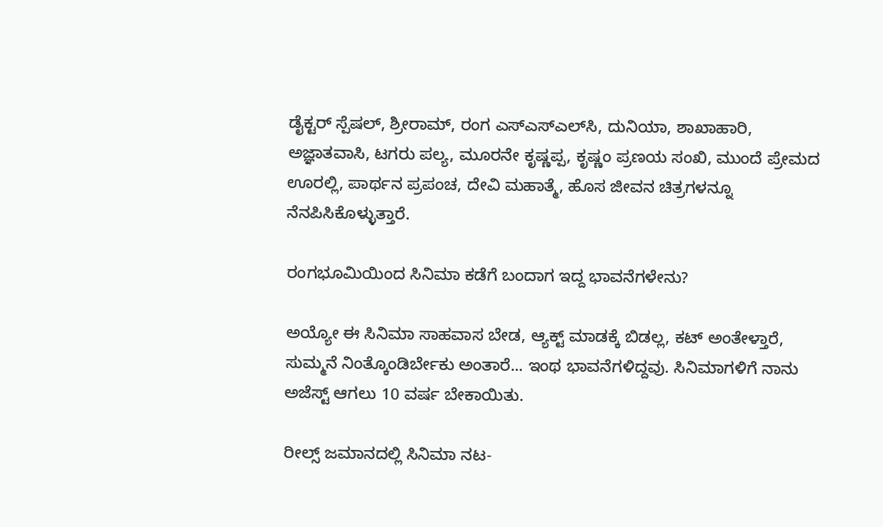ಡೈಕ್ಟರ್‌ ಸ್ಪೆಷಲ್‌, ಶ್ರೀರಾಮ್, ರಂಗ ಎಸ್‌ಎಸ್‌ಎಲ್‌ಸಿ, ದುನಿಯಾ, ಶಾಖಾಹಾರಿ, ಅಜ್ಞಾತವಾಸಿ, ಟಗರು ಪಲ್ಯ, ಮೂರನೇ ಕೃಷ್ಣಪ್ಪ, ಕೃಷ್ಣಂ ಪ್ರಣಯ ಸಂಖಿ, ಮುಂದೆ ಪ್ರೇಮದ ಊರಲ್ಲಿ, ಪಾರ್ಥನ ಪ್ರಪಂಚ, ದೇವಿ ಮಹಾತ್ಮೆ, ಹೊಸ ಜೀವನ ಚಿತ್ರಗಳನ್ನೂ ನೆನಪಿಸಿಕೊಳ್ಳುತ್ತಾರೆ.

ರಂಗಭೂಮಿಯಿಂದ ಸಿನಿಮಾ ಕಡೆಗೆ ಬಂದಾಗ ಇದ್ದ ಭಾವನೆಗಳೇನು?

ಅಯ್ಯೋ ಈ ಸಿನಿಮಾ ಸಾಹವಾಸ ಬೇಡ, ಆ್ಯಕ್ಟ್‌ ಮಾಡಕ್ಕೆ ಬಿಡಲ್ಲ, ಕಟ್‌ ಅಂತೇಳ್ತಾರೆ, ಸುಮ್ಮನೆ ನಿಂತ್ಕೊಂಡಿರ್ಬೇಕು ಅಂತಾರೆ... ಇಂಥ ಭಾವನೆಗಳಿದ್ದವು. ಸಿನಿಮಾಗಳಿಗೆ ನಾನು ಅಜೆಸ್ಟ್‌ ಆಗಲು 10 ವರ್ಷ ಬೇಕಾಯಿತು.

ರೀಲ್ಸ್‌ ಜಮಾನದಲ್ಲಿ ಸಿನಿಮಾ ನಟ-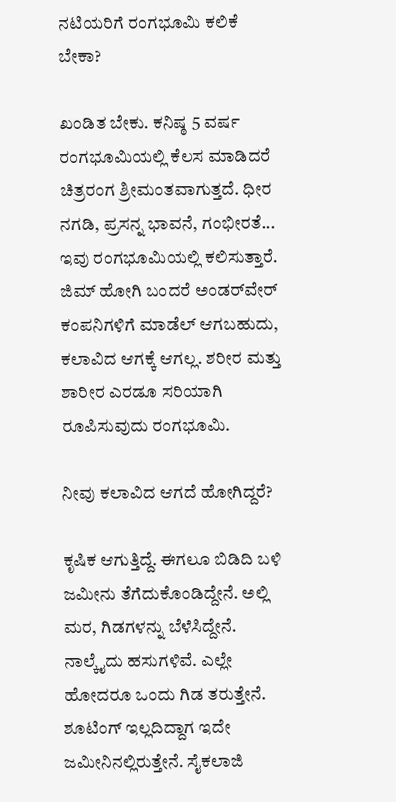ನಟಿಯರಿಗೆ ರಂಗಭೂಮಿ ಕಲಿಕೆ ಬೇಕಾ?

ಖಂಡಿತ ಬೇಕು. ಕನಿಷ್ಠ 5 ವರ್ಷ ರಂಗಭೂಮಿಯಲ್ಲಿ ಕೆಲಸ ಮಾಡಿದರೆ ಚಿತ್ರರಂಗ ಶ್ರೀಮಂತವಾಗುತ್ತದೆ. ಧೀರ ನಗಡಿ, ಪ್ರಸನ್ನ ಭಾವನೆ, ಗಂಭೀರತೆ... ಇವು ರಂಗಭೂಮಿಯಲ್ಲಿ ಕಲಿಸುತ್ತಾರೆ. ಜಿಮ್‌ ಹೋಗಿ ಬಂದರೆ ಅಂಡರ್‌ವೇರ್‌ ಕಂಪನಿಗಳಿಗೆ ಮಾಡೆಲ್‌ ಆಗಬಹುದು, ಕಲಾವಿದ ಆಗಕ್ಕೆ ಆಗಲ್ಲ. ಶರೀರ ಮತ್ತು ಶಾರೀರ ಎರಡೂ ಸರಿಯಾಗಿ ರೂಪಿಸುವುದು ರಂಗಭೂಮಿ.

ನೀವು ಕಲಾವಿದ ಆಗದೆ ಹೋಗಿದ್ದರೆ?

ಕೃಷಿಕ ಆಗುತ್ತಿದ್ದೆ. ಈಗಲೂ ಬಿಡಿದಿ ಬಳಿ ಜಮೀನು ತೆಗೆದುಕೊಂಡಿದ್ದೇನೆ. ಅಲ್ಲಿ ಮರ, ಗಿಡಗಳನ್ನು ಬೆಳೆಸಿದ್ದೇನೆ. ನಾಲ್ಕೈದು ಹಸುಗಳಿವೆ. ಎಲ್ಲೇ ಹೋದರೂ ಒಂದು ಗಿಡ ತರುತ್ತೇನೆ. ಶೂಟಿಂಗ್‌ ಇಲ್ಲದಿದ್ದಾಗ ಇದೇ ಜಮೀನಿನಲ್ಲಿರುತ್ತೇನೆ. ಸೈಕಲಾಜಿ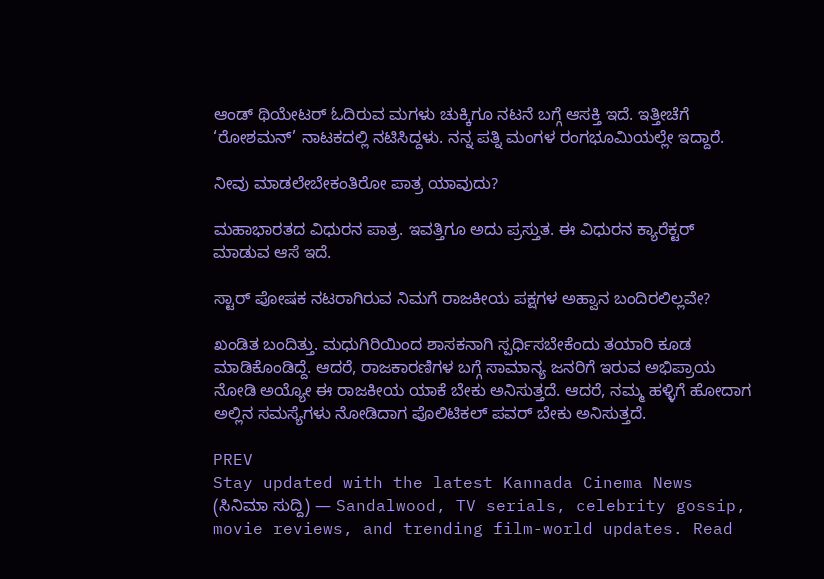ಆಂಡ್‌ ಥಿಯೇಟರ್‌ ಓದಿರುವ ಮಗಳು ಚುಕ್ಕಿಗೂ ನಟನೆ ಬಗ್ಗೆ ಆಸಕ್ತಿ ಇದೆ. ಇತ್ತೀಚೆಗೆ ‘ರೋಶಮನ್‌’ ನಾಟಕದಲ್ಲಿ ನಟಿಸಿದ್ದಳು. ನನ್ನ ಪತ್ನಿ ಮಂಗಳ ರಂಗಭೂಮಿಯಲ್ಲೇ ಇದ್ದಾರೆ.

ನೀವು ಮಾಡಲೇಬೇಕಂತಿರೋ ಪಾತ್ರ ಯಾವುದು?

ಮಹಾಭಾರತದ ವಿಧುರನ ಪಾತ್ರ. ಇವತ್ತಿಗೂ ಅದು ಪ್ರಸ್ತುತ. ಈ ವಿಧುರನ ಕ್ಯಾರೆಕ್ಟರ್‌ ಮಾಡುವ ಆಸೆ ಇದೆ.

ಸ್ಟಾರ್‌ ಪೋಷಕ ನಟರಾಗಿರುವ ನಿಮಗೆ ರಾಜಕೀಯ ಪಕ್ಷಗಳ ಅಹ್ವಾನ ಬಂದಿರಲಿಲ್ಲವೇ?

ಖಂಡಿತ ಬಂದಿತ್ತು. ಮಧುಗಿರಿಯಿಂದ ಶಾಸಕನಾಗಿ ಸ್ಪರ್ಧಿಸಬೇಕೆಂದು ತಯಾರಿ ಕೂಡ ಮಾಡಿಕೊಂಡಿದ್ದೆ. ಆದರೆ, ರಾಜಕಾರಣಿಗಳ ಬಗ್ಗೆ ಸಾಮಾನ್ಯ ಜನರಿಗೆ ಇರುವ ಅಭಿಪ್ರಾಯ ನೋಡಿ ಅಯ್ಯೋ ಈ ರಾಜಕೀಯ ಯಾಕೆ ಬೇಕು ಅನಿಸುತ್ತದೆ. ಆದರೆ, ನಮ್ಮ ಹಳ್ಳಿಗೆ ಹೋದಾಗ ಅಲ್ಲಿನ ಸಮಸ್ಯೆಗಳು ನೋಡಿದಾಗ ಪೊಲಿಟಿಕಲ್‌ ಪವರ್‌ ಬೇಕು ಅನಿಸುತ್ತದೆ.

PREV
Stay updated with the latest Kannada Cinema News (ಸಿನಿಮಾ ಸುದ್ದಿ) — Sandalwood, TV serials, celebrity gossip, movie reviews, and trending film-world updates. Read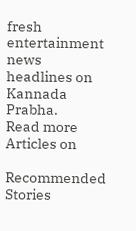fresh entertainment news headlines on Kannada Prabha.
Read more Articles on

Recommended Stories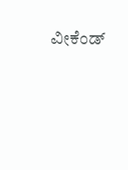ವೀಕೆಂಡ್‌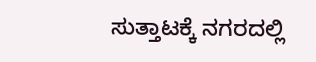ಸುತ್ತಾಟಕ್ಕೆ ನಗರದಲ್ಲಿ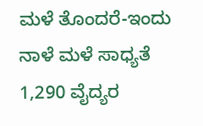ಮಳೆ ತೊಂದರೆ-ಇಂದು ನಾಳೆ ಮಳೆ ಸಾಧ್ಯತೆ
1,290 ವೈದ್ಯರ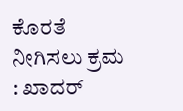ಕೊರತೆ ನೀಗಿಸಲು ಕ್ರಮ : ಖಾದರ್